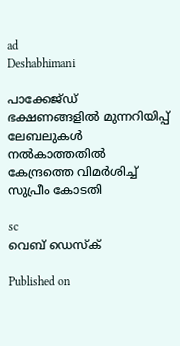ad
Deshabhimani

പാക്കേജ്ഡ് ഭക്ഷണങ്ങളിൽ മുന്നറിയിപ്പ് ലേബലുകൾ നല്‍കാത്തതില്‍ കേന്ദ്രത്തെ വിമര്‍ശിച്ച് സുപ്രീം കോടതി

sc
വെബ് ഡെസ്ക്

Published on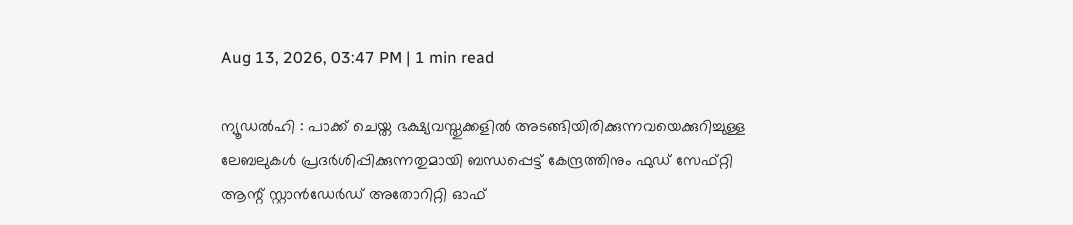Aug 13, 2026, 03:47 PM | 1 min read

ന്യൂഡൽഹി : പാക്ക് ചെയ്ത ഭക്ഷ്യവസ്തുക്കളില്‍ അടങ്ങിയിരിക്കുന്നവയെക്കുറിച്ചുള്ള ലേബലുകൾ പ്രദർശിപ്പിക്കുന്നതുമായി ബന്ധപ്പെട്ട് കേന്ദ്രത്തിനും ഫുഡ് സേഫ്റ്റി ആന്റ് സ്റ്റാൻഡേർഡ് അതോറിറ്റി ഓഫ്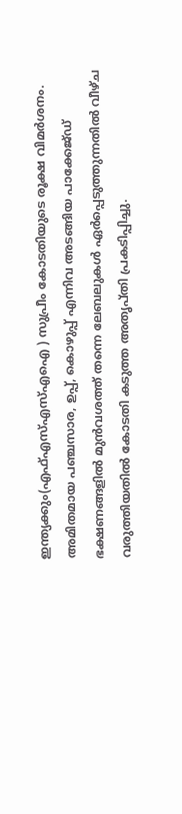ഇന്ത്യക്കും(എഫ്എസ്എസ്എഐ ) സുപ്രീം കോടതിയുടെ രൂക്ഷ വിമർശനം. അമിതമായ പഞ്ചസാര, ഉപ്പ്, കൊഴുപ്പ് എന്നിവ അടങ്ങിയ പാക്കേജ്ഡ് ഭക്ഷണങ്ങളിൽ മുൻവശത്ത് തന്നെ ലേബലുകൾ ഏർപ്പെടുത്തുന്നതിൽ വീഴ്ച വരുത്തിയതിൽ കോടതി കടുത്ത അതൃപ്തി പ്രകടിപ്പിച്ചു.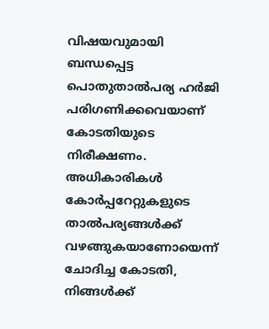വിഷയവുമായി ബന്ധപ്പെട്ട പൊതുതാൽപര്യ ഹർജി പരിഗണിക്കവെയാണ് കോടതിയുടെ നിരീക്ഷണം. അധികാരികൾ കോർപ്പറേറ്റുകളുടെ താൽപര്യങ്ങൾക്ക് വഴങ്ങുകയാണോയെന്ന് ചോദിച്ച കോടതി, നിങ്ങൾക്ക്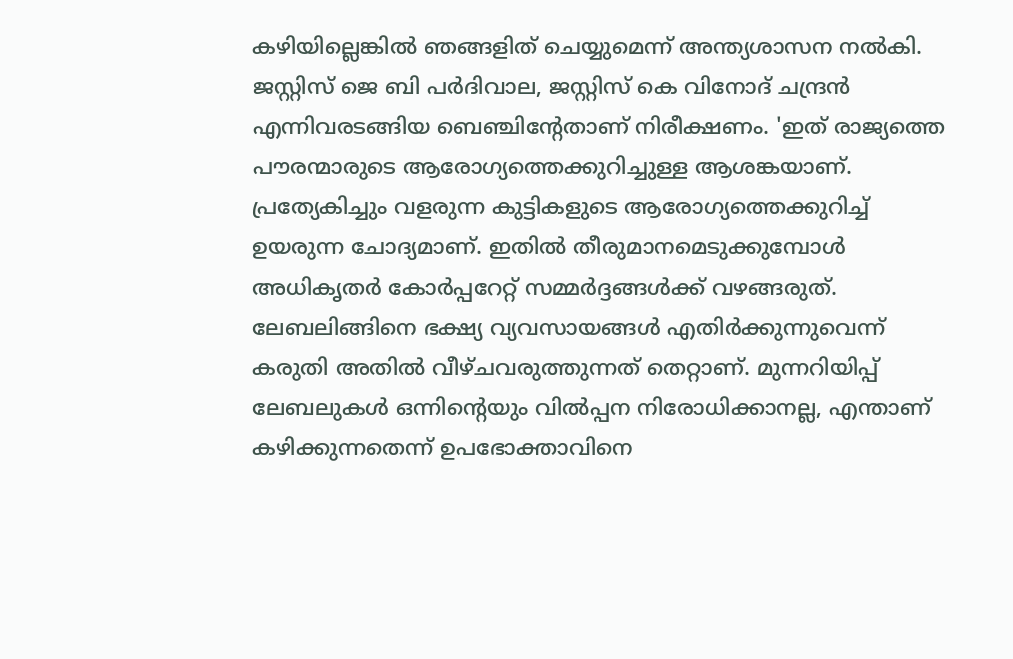കഴിയില്ലെങ്കിൽ ഞങ്ങളിത് ചെയ്യുമെന്ന് അന്ത്യശാസന നല്‍കി. ജസ്റ്റിസ് ജെ ബി പർദിവാല, ജസ്റ്റിസ് കെ വിനോദ് ചന്ദ്രൻ എന്നിവരടങ്ങിയ ബെഞ്ചിന്റേതാണ് നിരീക്ഷണം. 'ഇത് രാജ്യത്തെ പൗരന്മാരുടെ ആരോഗ്യത്തെക്കുറിച്ചുള്ള ആശങ്കയാണ്. പ്രത്യേകിച്ചും വളരുന്ന കുട്ടികളുടെ ആരോഗ്യത്തെക്കുറിച്ച് ഉയരുന്ന ചോദ്യമാണ്. ഇതിൽ തീരുമാനമെടുക്കുമ്പോൾ അധികൃതർ കോർപ്പറേറ്റ് സമ്മർദ്ദങ്ങൾക്ക് വഴങ്ങരുത്. ലേബലിങ്ങിനെ ഭക്ഷ്യ വ്യവസായങ്ങൾ എതിർക്കുന്നുവെന്ന് കരുതി അതിൽ വീഴ്ചവരുത്തുന്നത് തെറ്റാണ്. മുന്നറിയിപ്പ് ലേബലുകൾ ഒന്നിന്റെയും വിൽപ്പന നിരോധിക്കാനല്ല, എന്താണ് കഴിക്കുന്നതെന്ന് ഉപഭോക്താവിനെ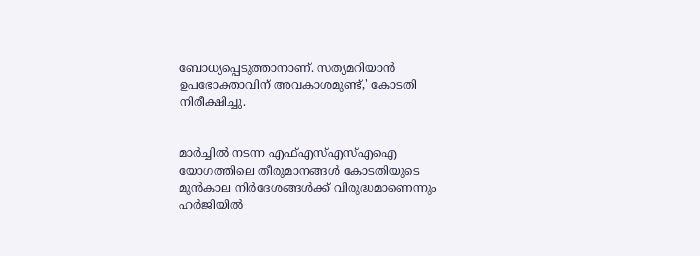ബോധ്യപ്പെടുത്താനാണ്. സത്യമറിയാൻ ഉപഭോക്താവിന് അവകാശമുണ്ട്,' കോടതി നിരീക്ഷിച്ചു.


മാർച്ചിൽ നടന്ന എഫ്എസ്എസ്എഐ യോഗത്തിലെ തീരുമാനങ്ങൾ കോടതിയുടെ മുൻകാല നിർദേശങ്ങൾക്ക് വിരുദ്ധമാണെന്നും ഹർജിയിൽ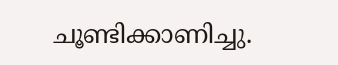ചൂണ്ടിക്കാണിച്ചു.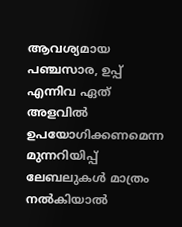ആവശ്യമായ പഞ്ചസാര, ഉപ്പ് എന്നിവ ഏത് അളവില്‍ ഉപയോഗിക്കണമെന്ന മുന്നറിയിപ്പ് ലേബലുകൾ മാത്രം നൽകിയാൽ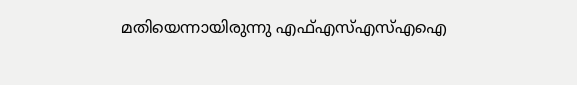മതിയെന്നായിരുന്നു എഫ്എസ്എസ്എഐ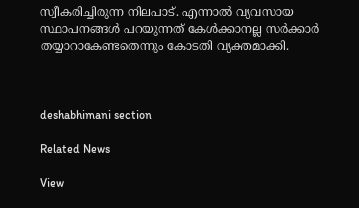സ്വീകരിച്ചിരുന്ന നിലപാട്. എന്നാൽ വ്യവസായ സ്ഥാപനങ്ങൾ പറയുന്നത് കേൾക്കാനല്ല സർക്കാർ തയ്യാറാകേണ്ടതെന്നും കോടതി വ്യക്തമാക്കി.



deshabhimani section

Related News

View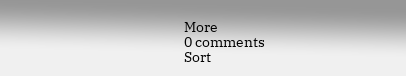More
0 comments
Sort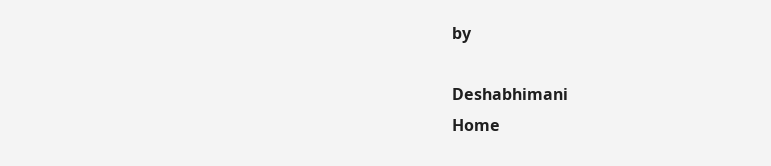by

Deshabhimani
Home